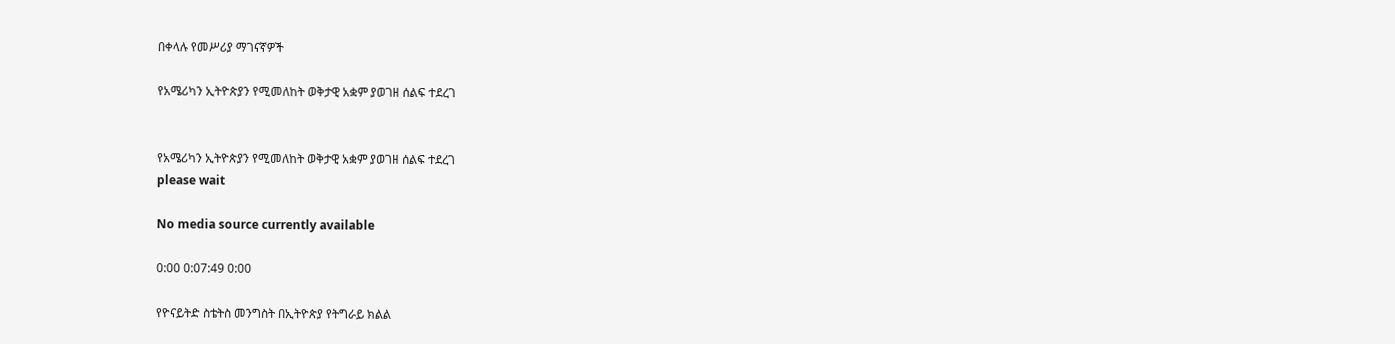በቀላሉ የመሥሪያ ማገናኛዎች

የአሜሪካን ኢትዮጵያን የሚመለከት ወቅታዊ አቋም ያወገዘ ሰልፍ ተደረገ


የአሜሪካን ኢትዮጵያን የሚመለከት ወቅታዊ አቋም ያወገዘ ሰልፍ ተደረገ
please wait

No media source currently available

0:00 0:07:49 0:00

የዮናይትድ ስቴትስ መንግስት በኢትዮጵያ የትግራይ ክልል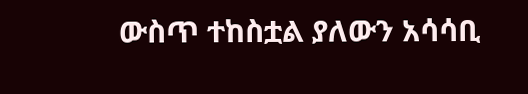ውስጥ ተከስቷል ያለውን አሳሳቢ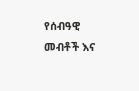የሰብዓዊ መብቶች እና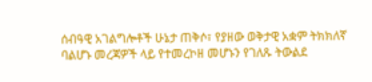ሰብዓዊ አገልግሎቶች ሁኔታ ጠቅሶ፣ የያዘው ወቅታዊ አቋም ትክክለኛ ባልሆኑ መረጃዎች ላይ የተመረኮዘ መሆኑን የገለጹ ትውልደ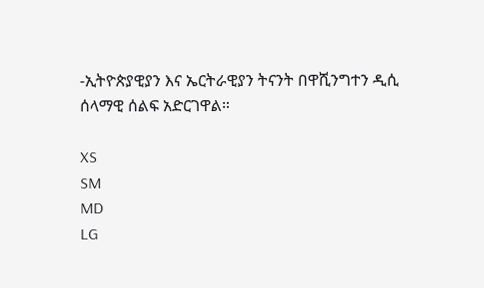-ኢትዮጵያዊያን እና ኤርትራዊያን ትናንት በዋሺንግተን ዲሲ ሰላማዊ ሰልፍ አድርገዋል።

XS
SM
MD
LG